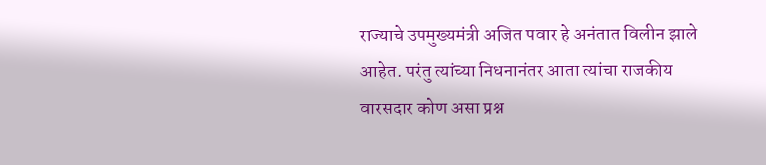राज्याचे उपमुख्यमंत्री अजित पवार हे अनंतात विलीन झाले आहेत. परंतु त्यांच्या निधनानंतर आता त्यांचा राजकीय वारसदार कोण असा प्रश्न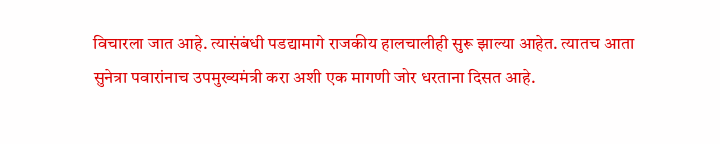विचारला जात आहे. त्यासंबंधी पडद्यामागे राजकीय हालचालीही सुरू झाल्या आहेत. त्यातच आता सुनेत्रा पवारांनाच उपमुख्यमंत्री करा अशी एक मागणी जोर धरताना दिसत आहे.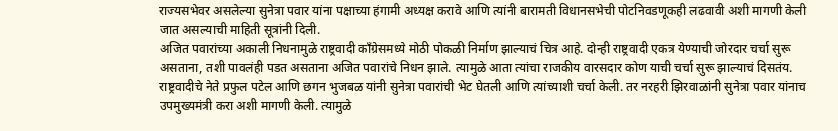राज्यसभेवर असलेल्या सुनेत्रा पवार यांना पक्षाच्या हंगामी अध्यक्ष करावे आणि त्यांनी बारामती विधानसभेची पोटनिवडणूकही लढवावी अशी मागणी केली जात असल्याची माहिती सूत्रांनी दिली.
अजित पवारांच्या अकाली निधनामुळे राष्ट्रवादी काँग्रेसमध्ये मोठी पोकळी निर्माण झाल्याचं चित्र आहे. दोन्ही राष्ट्रवादी एकत्र येण्याची जोरदार चर्चा सुरू असताना, तशी पावलंही पडत असताना अजित पवारांचे निधन झाले. त्यामुळे आता त्यांचा राजकीय वारसदार कोण याची चर्चा सुरू झाल्याचं दिसतंय.
राष्ट्रवादीचे नेते प्रफुल पटेल आणि छगन भुजबळ यांनी सुनेत्रा पवारांची भेट घेतली आणि त्यांच्याशी चर्चा केली. तर नरहरी झिरवाळांनी सुनेत्रा पवार यांनाच उपमुख्यमंत्री करा अशी मागणी केली. त्यामुळे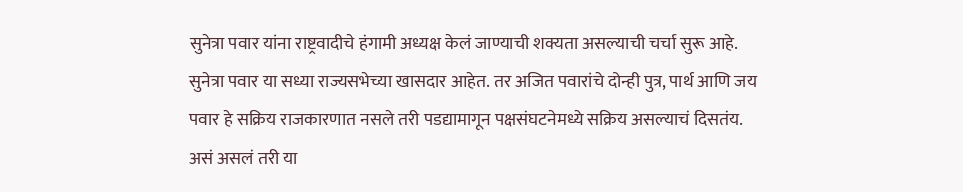सुनेत्रा पवार यांना राष्ट्रवादीचे हंगामी अध्यक्ष केलं जाण्याची शक्यता असल्याची चर्चा सुरू आहे. सुनेत्रा पवार या सध्या राज्यसभेच्या खासदार आहेत. तर अजित पवारांचे दोन्ही पुत्र, पार्थ आणि जय पवार हे सक्रिय राजकारणात नसले तरी पडद्यामागून पक्षसंघटनेमध्ये सक्रिय असल्याचं दिसतंय. असं असलं तरी या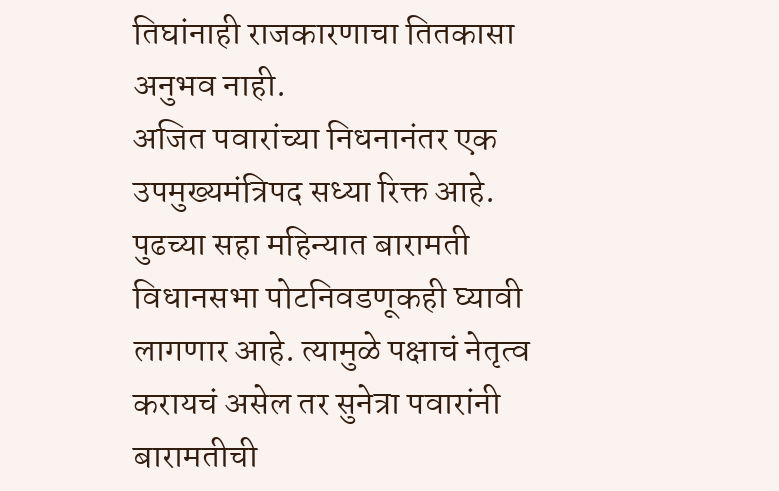तिघांनाही राजकारणाचा तितकासा अनुभव नाही.
अजित पवारांच्या निधनानंतर एक उपमुख्यमंत्रिपद सध्या रिक्त आहे. पुढच्या सहा महिन्यात बारामती विधानसभा पोटनिवडणूकही घ्यावी लागणार आहे. त्यामुळे पक्षाचं नेतृत्व करायचं असेल तर सुनेत्रा पवारांनी बारामतीची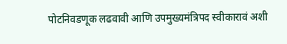पोटनिवडणूक लढवावी आणि उपमुख्यमंत्रिपद स्वीकारावं अशी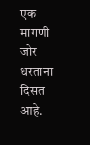एक मागणी जोर धरताना दिसत आहे.